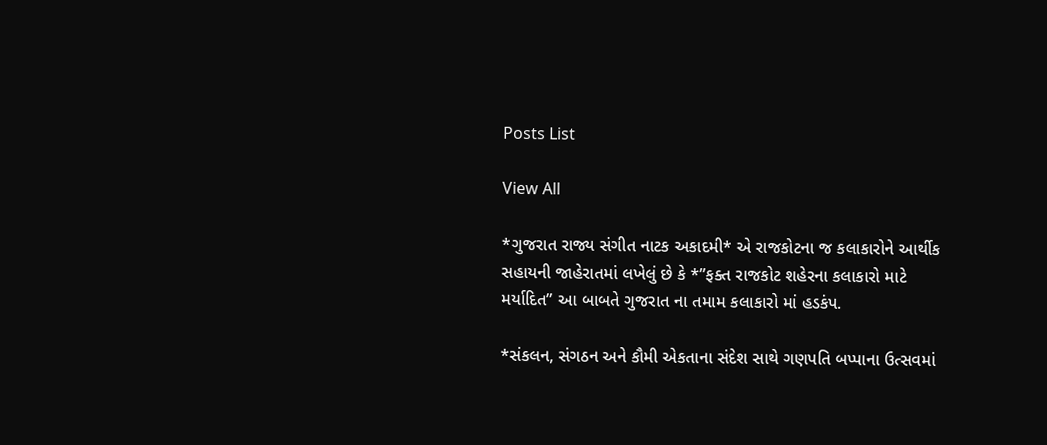Posts List

View All

*ગુજરાત રાજ્ય સંગીત નાટક અકાદમી* એ રાજકોટના જ કલાકારોને આર્થીક સહાયની જાહેરાતમાં લખેલું છે કે *”ફક્ત રાજકોટ શહેરના કલાકારો માટે મર્યાદિત” આ બાબતે ગુજરાત ના તમામ કલાકારો માં હડકંપ.

*સંકલન, સંગઠન અને કૌમી એકતાના સંદેશ સાથે ગણપતિ બપ્પાના ઉત્સવમાં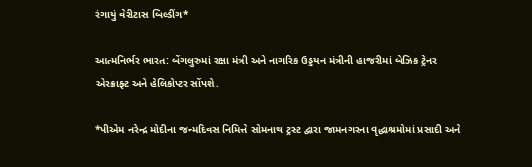રંગાયું વેરીટાસ બિલ્ડીંગ*

આત્મનિર્ભર ભારત: બેંગલુરુમાં રક્ષા મંત્રી અને નાગરિક ઉડ્ડયન મંત્રીની હાજરીમાં બેઝિક ટ્રેનર એરક્રાફ્ટ અને હેલિકોપ્ટર સોંપશે.

*પીએમ નરેન્દ્ર મોદીના જન્મદિવસ નિમિત્તે સોમનાથ ટ્રસ્ટ દ્વારા જામનગરના વૃદ્ધાશ્રમોમાં પ્રસાદી અને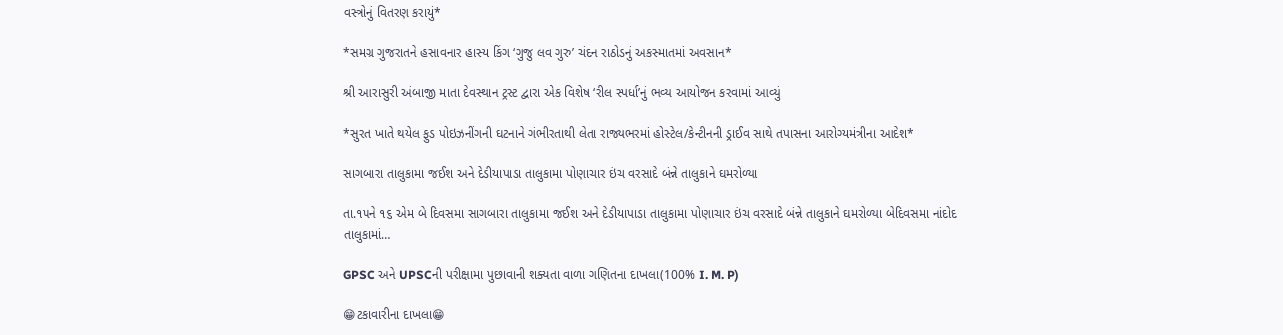વસ્ત્રોનું વિતરણ કરાયું*

*સમગ્ર ગુજરાતને હસાવનાર હાસ્ય કિંગ ‘ગુજુ લવ ગુરુ’ ચંદન રાઠોડનું અકસ્માતમાં અવસાન*

શ્રી આરાસુરી અંબાજી માતા દેવસ્થાન ટ્રસ્ટ દ્વારા એક વિશેષ ‘રીલ સ્પર્ધા’નું ભવ્ય આયોજન કરવામાં આવ્યું

*સુરત ખાતે થયેલ ફુડ પોઇઝનીંગની ઘટનાને ગંભીરતાથી લેતા રાજ્યભરમાં હોસ્ટેલ/કેન્ટીનની ડ્રાઈવ સાથે તપાસના આરોગ્યમંત્રીના આદેશ*

સાગબારા તાલુકામા જઈશ અને દેડીયાપાડા તાલુકામા પોણાચાર ઇંચ વરસાદે બંન્ને તાલુકાને ઘમરોળ્યા

તા.૧૫ને ૧૬ એમ બે દિવસમા સાગબારા તાલુકામા જઈશ અને દેડીયાપાડા તાલુકામા પોણાચાર ઇંચ વરસાદે બંન્ને તાલુકાને ઘમરોળ્યા બેદિવસમા નાંદોદ તાલુકામાં…

GPSC અને UPSCની પરીક્ષામા પુછાવાની શક્યતા વાળા ગણિતના દાખલા(100% I. M. P)

😁ટકાવારીના દાખલા😁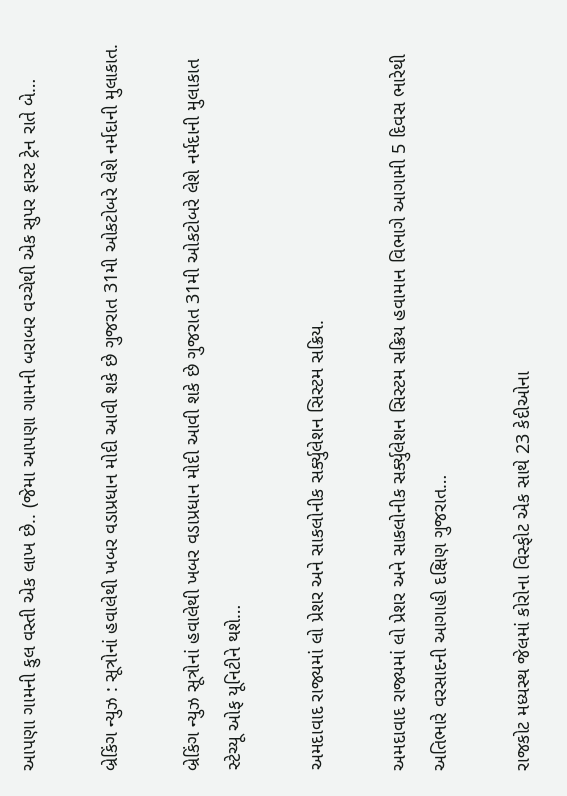આપણા ગામની કુલ વસ્તી એક લાખ છે.. (જેમા આપણા ગામની બરાબર વચ્ચેથી એક સુપર ફાસ્ટ ટ્રેન રાતે બે…

બ્રેકિંગ ન્યુઝ : સૂત્રોનાં હવાલેથી ખબર વડાપ્રધાન મોદી આવી શકે છે ગુજરાત 31મી ઓકટોબરે લેશે નર્મદાની મુલાકાત.

બ્રેકિંગ ન્યુઝ સૂત્રોનાં હવાલેથી ખબર વડાપ્રધાન મોદી આવી શકે છે ગુજરાત 31મી ઓકટોબરે લેશે નર્મદાની મુલાકાત સ્ટેચ્યૂ ઓફ યૂનિટીને થશે…

અમદાવાદ રાજ્યમાં લો પ્રેશર અને સાકલોનીક સર્ક્યુલેશન સિસ્ટમ સક્રિય.

અમદાવાદ રાજ્યમાં લો પ્રેશર અને સાકલોનીક સર્ક્યુલેશન સિસ્ટમ સક્રિય હવામાન વિભાગે આગામી 5 દિવસ ભારેથી અતિભારે વરસાદની આગાહી દક્ષિણ ગુજરાત…

રાજકોટ મધ્યસ્થ જેલમાં કોરોના વિસ્ફોટ એક સાથે 23 કેદીઓના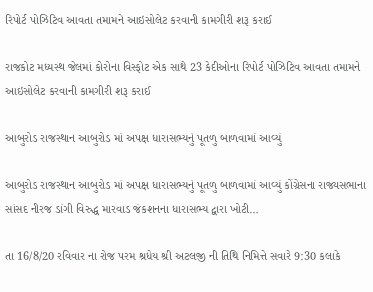રિપોર્ટ પોઝિટિવ આવતા તમામને આઇસોલેટ કરવાની કામગીરી શરૂ કરાઈ

રાજકોટ મધ્યસ્થ જેલમાં કોરોના વિસ્ફોટ એક સાથે 23 કેદીઓના રિપોર્ટ પોઝિટિવ આવતા તમામને આઇસોલેટ કરવાની કામગીરી શરૂ કરાઈ

આબુરોડ રાજસ્થાન આબુરોડ માં અપક્ષ ધારાસભ્યનું પૂતળુ બાળવામાં આવ્યું

આબુરોડ રાજસ્થાન આબુરોડ માં અપક્ષ ધારાસભ્યનું પૂતળુ બાળવામાં આવ્યું કોંગ્રેસના રાજ્યસભાના સાંસદ નીરજ ડાંગી વિરુદ્ધ મારવાડ જંકશનના ધારાસભ્ય દ્વારા ખોટી…

તા 16/8/20 રવિવાર ના રોજ પરમ શ્રધેય શ્રી અટલજી ની તિથિ નિમિત્તે સવારે 9:30 કલાકે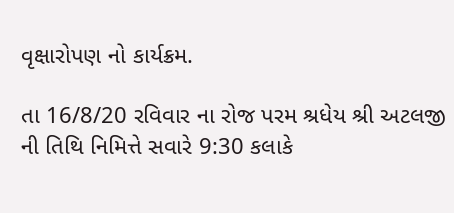વૃક્ષારોપણ નો કાર્યક્રમ.

તા 16/8/20 રવિવાર ના રોજ પરમ શ્રધેય શ્રી અટલજી ની તિથિ નિમિત્તે સવારે 9:30 કલાકે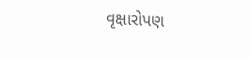વૃક્ષારોપણ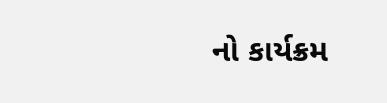નો કાર્યક્રમ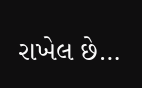રાખેલ છે…